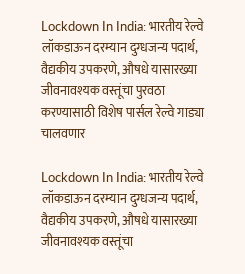Lockdown In India: भारतीय रेल्वे लॉकडाऊन दरम्यान दुग्धजन्य पदार्थ, वैद्यकीय उपकरणे, औषधे यासारख्या जीवनावश्यक वस्तूंचा पुरवठा करण्यासाठी विशेष पार्सल रेल्वे गाड्या चालवणार

Lockdown In India: भारतीय रेल्वे लॉकडाऊन दरम्यान दुग्धजन्य पदार्थ, वैद्यकीय उपकरणे, औषधे यासारख्या जीवनावश्यक वस्तूंचा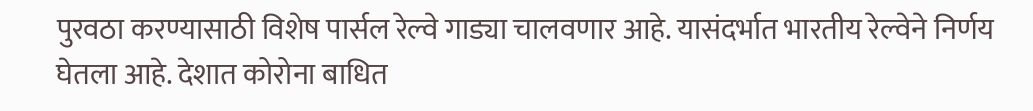पुरवठा करण्यासाठी विशेष पार्सल रेल्वे गाड्या चालवणार आहे. यासंदर्भात भारतीय रेल्वेने निर्णय घेतला आहे. देशात कोरोना बाधित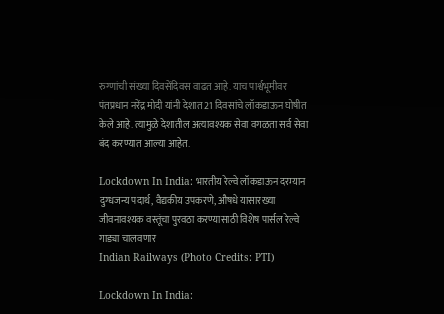रुग्णांची संख्या दिवसेंदिवस वाढत आहे. याच पार्श्वभूमीवर पंतप्रधान नरेंद्र मोदी यांनी देशात 21 दिवसांचे लॉकडाऊन घोषीत केले आहे. त्यामुळे देशातील अत्यावश्यक सेवा वगळता सर्व सेवा बंद करण्यात आल्या आहेत.

Lockdown In India: भारतीय रेल्वे लॉकडाऊन दरम्यान दुग्धजन्य पदार्थ, वैद्यकीय उपकरणे, औषधे यासारख्या जीवनावश्यक वस्तूंचा पुरवठा करण्यासाठी विशेष पार्सल रेल्वे गाड्या चालवणार
Indian Railways (Photo Credits: PTI)

Lockdown In India: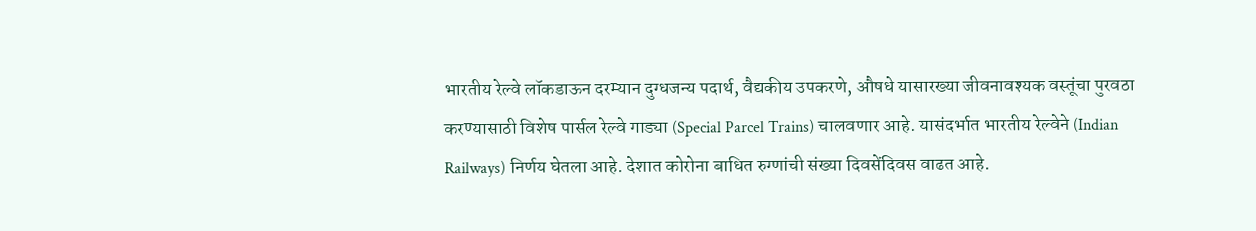भारतीय रेल्वे लॉकडाऊन दरम्यान दुग्धजन्य पदार्थ, वैद्यकीय उपकरणे, औषधे यासारख्या जीवनावश्यक वस्तूंचा पुरवठा करण्यासाठी विशेष पार्सल रेल्वे गाड्या (Special Parcel Trains) चालवणार आहे. यासंदर्भात भारतीय रेल्वेने (Indian Railways) निर्णय घेतला आहे. देशात कोरोना बाधित रुग्णांची संख्या दिवसेंदिवस वाढत आहे.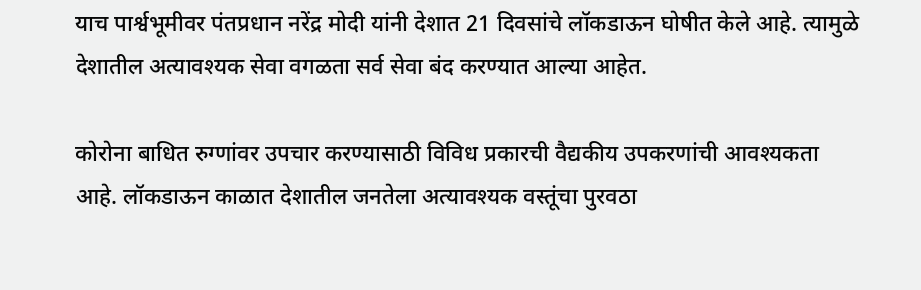याच पार्श्वभूमीवर पंतप्रधान नरेंद्र मोदी यांनी देशात 21 दिवसांचे लॉकडाऊन घोषीत केले आहे. त्यामुळे देशातील अत्यावश्यक सेवा वगळता सर्व सेवा बंद करण्यात आल्या आहेत.

कोरोना बाधित रुग्णांवर उपचार करण्यासाठी विविध प्रकारची वैद्यकीय उपकरणांची आवश्यकता आहे. लॉकडाऊन काळात देशातील जनतेला अत्यावश्यक वस्तूंचा पुरवठा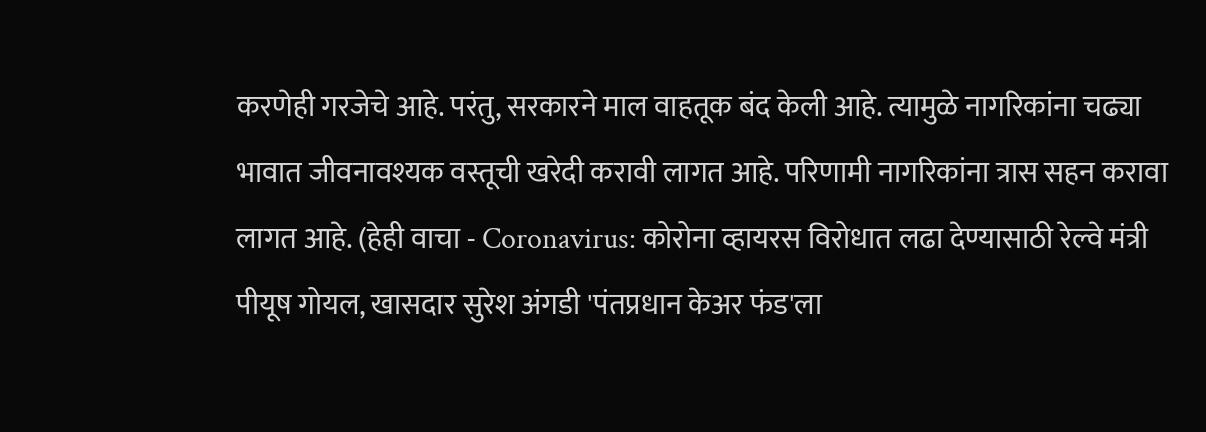करणेही गरजेचे आहे. परंतु, सरकारने माल वाहतूक बंद केली आहे. त्यामुळे नागरिकांना चढ्या भावात जीवनावश्यक वस्तूची खरेदी करावी लागत आहे. परिणामी नागरिकांना त्रास सहन करावा लागत आहे. (हेही वाचा - Coronavirus: कोरोना व्हायरस विरोधात लढा देण्यासाठी रेल्वे मंत्री पीयूष गोयल, खासदार सुरेश अंगडी 'पंतप्रधान केअर फंड'ला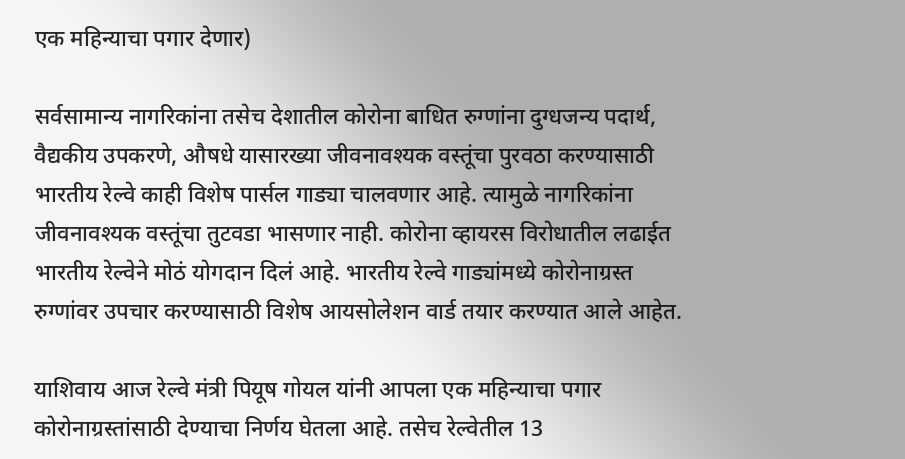एक महिन्याचा पगार देणार)

सर्वसामान्य नागरिकांना तसेच देशातील कोरोना बाधित रुग्णांना दुग्धजन्य पदार्थ, वैद्यकीय उपकरणे, औषधे यासारख्या जीवनावश्यक वस्तूंचा पुरवठा करण्यासाठी भारतीय रेल्वे काही विशेष पार्सल गाड्या चालवणार आहे. त्यामुळे नागरिकांना जीवनावश्यक वस्तूंचा तुटवडा भासणार नाही. कोरोना व्हायरस विरोधातील लढाईत भारतीय रेल्वेने मोठं योगदान दिलं आहे. भारतीय रेल्वे गाड्यांमध्ये कोरोनाग्रस्त रुग्णांवर उपचार करण्यासाठी विशेष आयसोलेशन वार्ड तयार करण्यात आले आहेत.

याशिवाय आज रेल्वे मंत्री पियूष गोयल यांनी आपला एक महिन्याचा पगार कोरोनाग्रस्तांसाठी देण्याचा निर्णय घेतला आहे. तसेच रेल्वेतील 13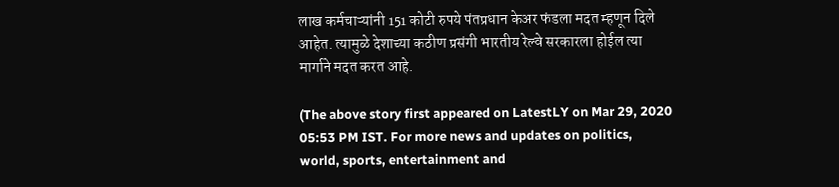लाख कर्मचाऱ्यांनी 151 कोटी रुपये पंतप्रधान केअर फंडला मदत म्हणून दिले आहेत. त्यामुळे देशाच्या कठीण प्रसंगी भारतीय रेल्वे सरकारला होईल त्या मार्गाने मदत करत आहे.

(The above story first appeared on LatestLY on Mar 29, 2020 05:53 PM IST. For more news and updates on politics, world, sports, entertainment and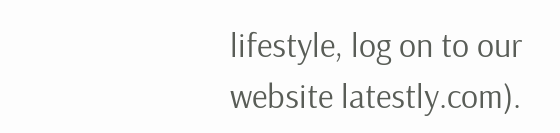lifestyle, log on to our website latestly.com).